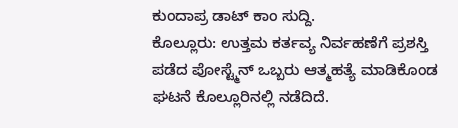ಕುಂದಾಪ್ರ ಡಾಟ್ ಕಾಂ ಸುದ್ದಿ.
ಕೊಲ್ಲೂರು: ಉತ್ತಮ ಕರ್ತವ್ಯ ನಿರ್ವಹಣೆಗೆ ಪ್ರಶಸ್ತಿ ಪಡೆದ ಪೋಸ್ಟ್ಮೆನ್ ಒಬ್ಬರು ಆತ್ಮಹತ್ಯೆ ಮಾಡಿಕೊಂಡ ಘಟನೆ ಕೊಲ್ಲೂರಿನಲ್ಲಿ ನಡೆದಿದೆ.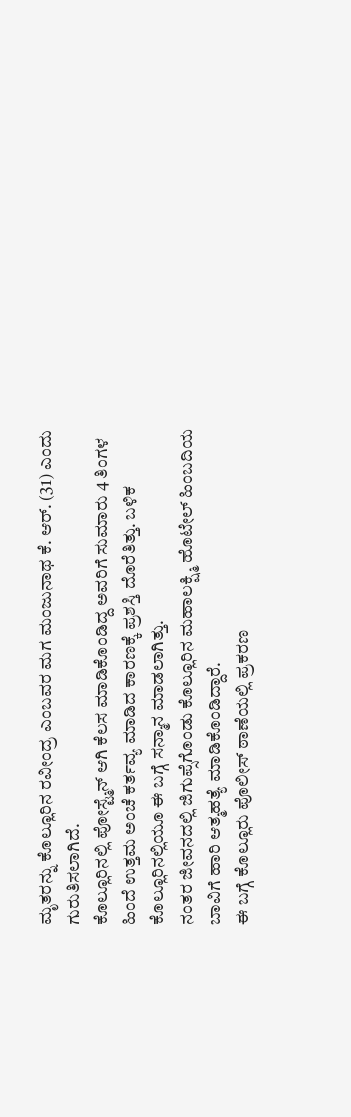ಮೃತರನ್ನು ಕೊಲ್ಲೂರಿನ ರವೀಂದ್ರ ಎಂಬವರ ಮಗ ಮಂಜುನಾಥ ಕೆ. ಆರ್. (31) ಎಂದು ಗುರುತಿಸಲಾಗಿದೆ.
ಕೊಲ್ಲೂರಿನಲ್ಲಿ ಪೋಸ್ಟ್ಮೆನ್ ಆಗಿ ಕೆಲಸ ಮಾಡಿಕೊಂಡಿದ್ದ ಅವರಿಗೆ ಸುಮಾರು 4 ತಿಂಗಳ ಹಿಂದೆ ಉತ್ತಮ ಅಂಚೆ ಕರ್ತವ್ಯ ಮಾಡಿದ ಕಾರಣಕ್ಕೆ ಪ್ರಶಸ್ತಿ ದೊರೆತಿತ್ತು. ಬಳಿಕ ಕೊಲ್ಲೂರಿನಲ್ಲಿಯೂ ಈ ಬಗ್ಗೆ ಸನ್ಮಾನ ಮಾಡಲಾಗಿತ್ತು.
ನಂತರ ಜೀವನದಲ್ಲಿ ಜಿಗುಪ್ಸೆಗೊಂಡು ಕೊಲ್ಲೂರಿನ ಮಹಾಲಕ್ಷ್ಮಿ ಹೊಟೇಲ್ ಹಿಂಬದಿಯ ಬಾವಿಗೆ ಹಾರಿ ಆತ್ಮಹತ್ಯೆ ಮಾಡಿಕೊಂಡಿದ್ದಾರೆ.
ಈ ಬಗ್ಗೆ ಕೊಲ್ಲೂರು ಪೊಲೀಸ್ ಠಾಣೆಯಲ್ಲಿ ಪ್ರಕರಣ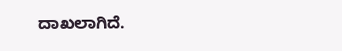ದಾಖಲಾಗಿದೆ.